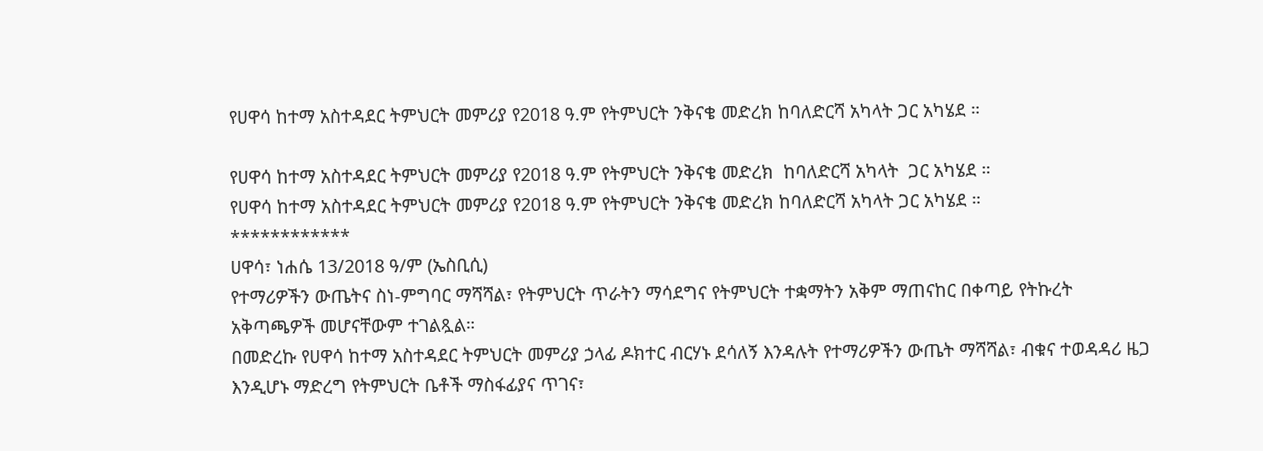የሀዋሳ ከተማ አስተዳደር ትምህርት መምሪያ የ2018 ዓ.ም የትምህርት ንቅናቄ መድረክ ከባለድርሻ አካላት ጋር አካሄደ ።

የሀዋሳ ከተማ አስተዳደር ትምህርት መምሪያ የ2018 ዓ.ም የትምህርት ንቅናቄ መድረክ  ከባለድርሻ አካላት  ጋር አካሄደ ።
የሀዋሳ ከተማ አስተዳደር ትምህርት መምሪያ የ2018 ዓ.ም የትምህርት ንቅናቄ መድረክ ከባለድርሻ አካላት ጋር አካሄደ ።
************
ሀዋሳ፣ ነሐሴ 13/2018 ዓ/ም (ኤስቢሲ)
የተማሪዎችን ውጤትና ስነ-ምግባር ማሻሻል፣ የትምህርት ጥራትን ማሳደግና የትምህርት ተቋማትን አቅም ማጠናከር በቀጣይ የትኩረት አቅጣጫዎች መሆናቸውም ተገልጿል።
በመድረኩ የሀዋሳ ከተማ አስተዳደር ትምህርት መምሪያ ኃላፊ ዶክተር ብርሃኑ ደሳለኝ እንዳሉት የተማሪዎችን ውጤት ማሻሻል፣ ብቁና ተወዳዳሪ ዜጋ እንዲሆኑ ማድረግ የትምህርት ቤቶች ማስፋፊያና ጥገና፣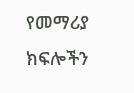የመማሪያ ክፍሎችን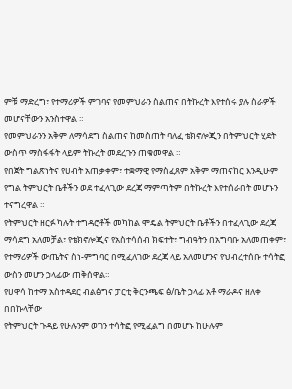ምቹ ማድረግ፣ የተማሪዎች ምገባና የመምህራን ስልጠና በትኩረት እየተሰሩ ያሉ ስራዎች መሆናቸውን አንስተዋል ።
የመምህራንን አቅም ለማሳደግ ስልጠና ከመስጠት ባለፈ ቴክኖሎጂን በትምህርት ሂደት ውስጥ ማስፋፋት ላይም ትኩረት መደረጉን ጠቁመዋል ።
የበጀት ግልጽነትና የሀብት አጠቃቀም፣ ተቋማዊ የማስፈጸም አቅም ማጠናከር እንዲሁም የግል ትምህርት ቤቶችን ወደ ተፈላጊው ደረጃ ማምጣትም በትኩረት እየተሰራበት መሆኑን ተናግረዋል ።
የትምህርት ዘርፉ ካሉት ተግዳሮቶች መካከል ሞዴል ትምህርት ቤቶችን በተፈላጊው ደረጃ ማሳደግ አለመቻል፣ የቴክኖሎጂና የአስተሳሰብ ክፍተት፣ ግብዓትን በአግባቡ አለመጠቀም፣ የተማሪዎች ውጤትና ስነ-ምግባር በሚፈለገው ደረጃ ላይ አለመሆንና የህብረተሰቡ ተሳትፎ ውስን መሆን ኃላፊው ጠቅሰዋል።
የሀዋሳ ከተማ አስተዳደር ብልፅግና ፓርቲ ቅርንጫፍ ፅ/ቤት ኃላፊ አቶ ማራዶና ዘለቀ በበኩላቸው
የትምህርት ጉዳይ የሁሉንም ወገን ተሳትፎ የሚፈልግ በመሆኑ ከሁሉም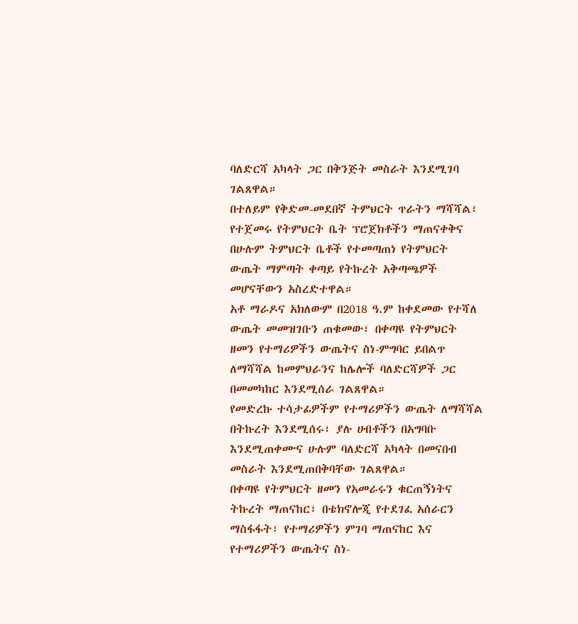ባለድርሻ አካላት ጋር በቅንጅት መስራት እንደሚገባ ገልጸዋል።
በተለይም የቅድመ-መደበኛ ትምህርት ጥራትን ማሻሻል፣ የተጀመሩ የትምህርት ቤት ፕሮጀክቶችን ማጠናቀቅና በሁሉም ትምህርት ቤቶች የተመጣጠነ የትምህርት ውጤት ማምጣት ቀጣይ የትኩረት አቅጣጫዎች መሆናቸውን አስረድተዋል።
አቶ ማራዶና አክለውም በ2018 ዓ.ም ከቀደመው የተሻለ ውጤት መመዝገቡን ጠቁመው፣ በቀጣዩ የትምህርት ዘመን የተማሪዎችን ውጤትና ስነ-ምግባር ይበልጥ ለማሻሻል ከመምህራንና ከሌሎች ባለድርሻዎች ጋር በመመካከር እንደሚሰራ ገልጸዋል።
የመድረኩ ተሳታፊዎችም የተማሪዎችን ውጤት ለማሻሻል በትኩረት እንደሚሰሩ፣ ያሉ ሀብቶችን በአግባቡ እንደሚጠቀሙና ሁሉም ባለድርሻ አካላት በመናበብ መስራት እንደሚጠበቅባቸው ገልጸዋል።
በቀጣዩ የትምህርት ዘመን የአመራሩን ቁርጠኝነትና ትኩረት ማጠናከር፣ በቴክኖሎጂ የተደገፈ አሰራርን ማስፋፋት፣ የተማሪዎችን ምገባ ማጠናከር እና የተማሪዎችን ውጤትና ስነ-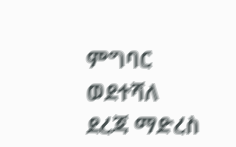ምግባር ወደተሻለ ደረጃ ማድረስ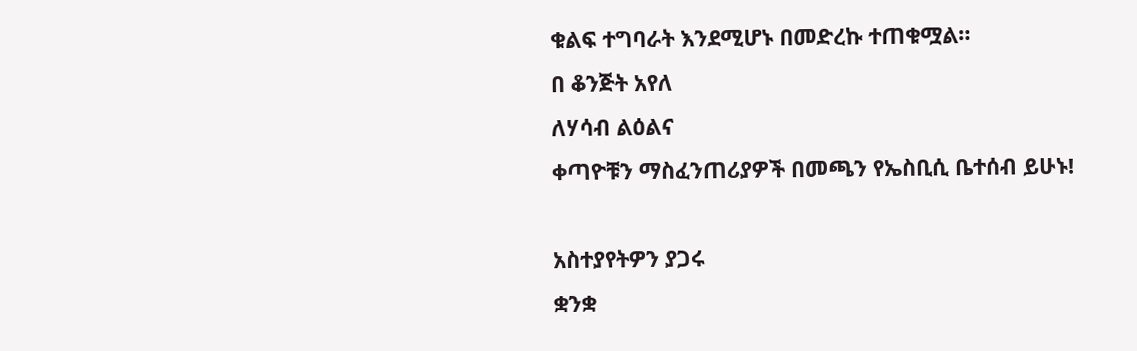ቁልፍ ተግባራት እንደሚሆኑ በመድረኩ ተጠቁሟል።
በ ቆንጅት አየለ
ለሃሳብ ልዕልና
ቀጣዮቹን ማስፈንጠሪያዎች በመጫን የኤስቢሲ ቤተሰብ ይሁኑ!

አስተያየትዎን ያጋሩ
ቋንቋ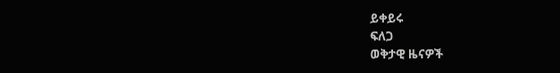ይቀይሩ
ፍለጋ
ወቅታዊ ዜናዎች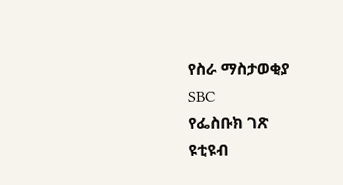የስራ ማስታወቂያ
SBC
የፌስቡክ ገጽ
ዩቲዩብ